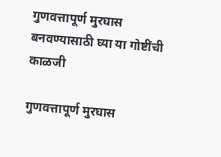गुणवत्तापूर्ण मुरघास बनवण्यासाठी घ्या या गोष्टींची काळजी

गुणवत्तापूर्ण मुरघास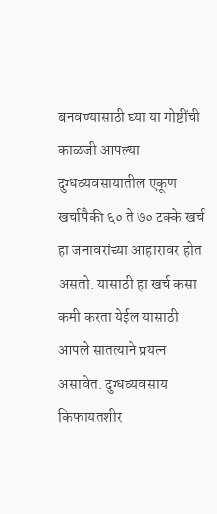बनवण्यासाठी घ्या या गोष्टींची काळजी आपल्या दुग्धव्यवसायातील एकूण खर्चापैकी ६० ते ७० टक्के खर्च हा जनावरांच्या आहारावर होत असतो. यासाठी हा खर्च कसा कमी करता येईल यासाठी आपले सातत्याने प्रयत्न असावेत. दुग्धव्यवसाय किफायतशीर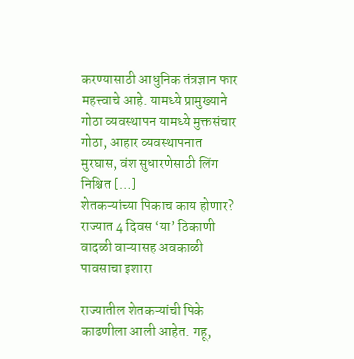करण्यासाठी आधुनिक तंत्रज्ञान फार महत्त्वाचे आहे. यामध्ये प्रामुख्याने गोठा व्यवस्थापन यामध्ये मुक्तसंचार गोठा, आहार व्यवस्थापनात मुरघास, वंश सुधारणेसाठी लिंग निश्चित […]
शेतकऱ्यांच्या पिकाच काय होणार? राज्यात 4 दिवस ‘या’ ठिकाणी वादळी वाऱ्यासह अवकाळी पावसाचा इशारा

राज्यातील शेतकऱ्यांची पिके काढणीला आली आहेत. गहू,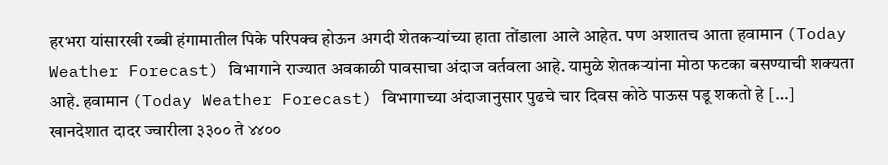हरभरा यांसारखी रब्बी हंगामातील पिके परिपक्व होऊन अगदी शेतकऱ्यांच्या हाता तोंडाला आले आहेत. पण अशातच आता हवामान (Today Weather Forecast) विभागाने राज्यात अवकाळी पावसाचा अंदाज वर्तवला आहे. यामुळे शेतकऱ्यांना मोठा फटका बसण्याची शक्यता आहे. हवामान (Today Weather Forecast) विभागाच्या अंदाजानुसार पुढचे चार दिवस कोठे पाऊस पडू शकतो हे […]
खानदेशात दादर ज्वारीला ३३०० ते ४४००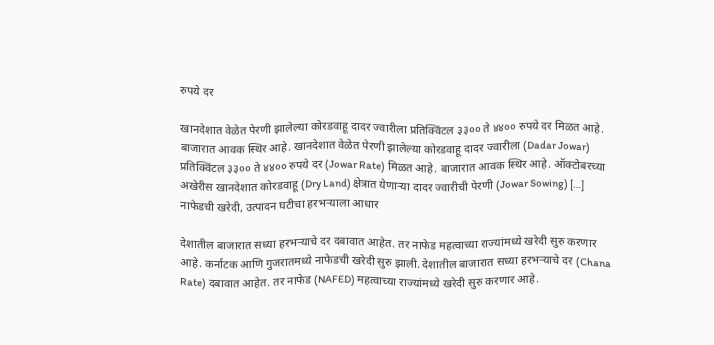रुपये दर

खानदेशात वेळेत पेरणी झालेल्या कोरडवाहू दादर ज्वारीला प्रतिक्विंटल ३३०० ते ४४०० रुपये दर मिळत आहे. बाजारात आवक स्थिर आहे. खानदेशात वेळेत पेरणी झालेल्या कोरडवाहू दादर ज्वारीला (Dadar Jowar) प्रतिक्विंटल ३३०० ते ४४०० रुपये दर (Jowar Rate) मिळत आहे. बाजारात आवक स्थिर आहे. ऑक्टोबरच्या अखेरीस खानदेशात कोरडवाहू (Dry Land) क्षेत्रात येणाऱ्या दादर ज्वारीची पेरणी (Jowar Sowing) […]
नाफेडची खरेदी, उत्पादन घटीचा हरभऱ्याला आधार

देशातील बाजारात सध्या हरभऱ्याचे दर दबावात आहेत. तर नाफेड महत्वाच्या राज्यांमध्ये खरेदी सुरु करणार आहे. कर्नाटक आणि गुजरातमध्ये नाफेडची खरेदी सुरु झाली. देशातील बाजारात सध्या हरभऱ्याचे दर (Chana Rate) दबावात आहेत. तर नाफेड (NAFED) महत्वाच्या राज्यांमध्ये खरेदी सुरु करणार आहे.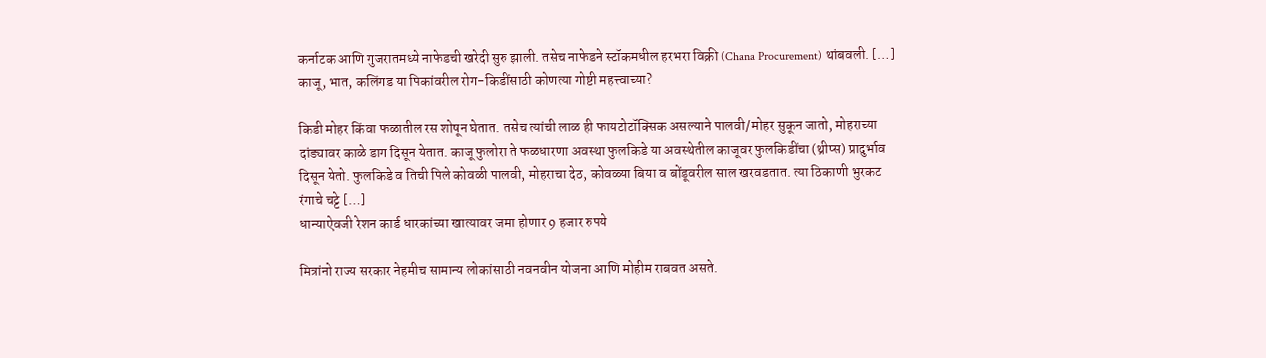कर्नाटक आणि गुजरातमध्ये नाफेडची खरेदी सुरु झाली. तसेच नाफेडने स्टॉकमधील हरभरा विक्री (Chana Procurement) थांबवली. […]
काजू, भात, कलिंगड या पिकांवरील रोग-किडींसाठी कोणत्या गोष्टी महत्त्वाच्या?

किडी मोहर किंवा फळातील रस शोषून घेतात. तसेच त्यांची लाळ ही फायटोटॉक्सिक असल्याने पालवी/मोहर सुकून जातो, मोहराच्या दांड्यावर काळे डाग दिसून येतात. काजू फुलोरा ते फळधारणा अवस्था फुलकिडे या अवस्थेतील काजूवर फुलकिडींचा (थ्रीप्स) प्रादुर्भाव दिसून येतो. फुलकिडे व तिची पिले कोवळी पालवी, मोहराचा देठ, कोवळ्या बिया व बोंडूवरील साल खरवडतात. त्या ठिकाणी भुरकट रंगाचे चट्टे […]
धान्याऐवजी रेशन कार्ड धारकांच्या खात्यावर जमा होणार 9 हजार रुपये

मित्रांनो राज्य सरकार नेहमीच सामान्य लोकांसाठी नवनवीन योजना आणि मोहीम राबवत असते.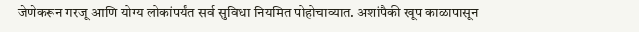जेणेकरून गरजू आणि योग्य लोकांपर्यंत सर्व सुविधा नियमित पोहोचाव्यात. अशांपैकी खूप काळापासून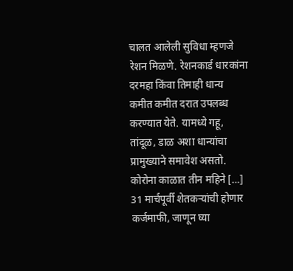चालत आलेली सुविधा म्हणजे रेशन मिळणे. रेशनकार्ड धारकांना दरमहा किंवा तिमाही धान्य कमीत कमीत दरात उपलब्ध करण्यात येते. यामध्ये गहू, तांदूळ, डाळ अशा धान्यांचा प्रामुख्याने समावेश असतो. कोरोना काळात तीन महिने […]
31 मार्चपूर्वी शेतकऱ्यांची होणार कर्जमाफी, जाणून घ्या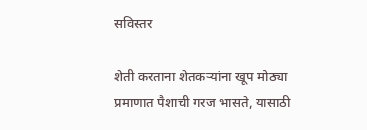सविस्तर

शेती करताना शेतकऱ्यांना खूप मोठ्या प्रमाणात पैशाची गरज भासते, यासाठी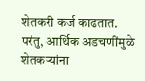शेतकरी कर्ज काढतात. परंतु, आर्थिक अडचणींमुळे शेतकऱ्यांना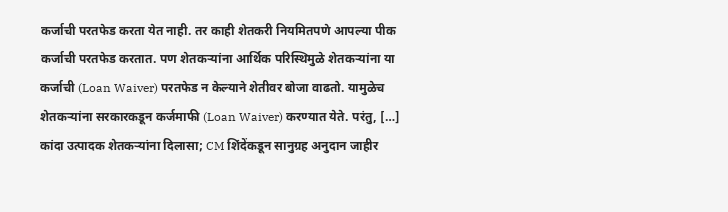कर्जाची परतफेड करता येत नाही. तर काही शेतकरी नियमितपणे आपल्या पीक कर्जाची परतफेड करतात. पण शेतकऱ्यांना आर्थिक परिस्थिमुळे शेतकऱ्यांना या कर्जाची (Loan Waiver) परतफेड न केल्याने शेतीवर बोजा वाढतो. यामुळेच शेतकऱ्यांना सरकारकडून कर्जमाफी (Loan Waiver) करण्यात येते. परंतु, […]
कांदा उत्पादक शेतकऱ्यांना दिलासा; CM शिंदेंकडून सानुग्रह अनुदान जाहीर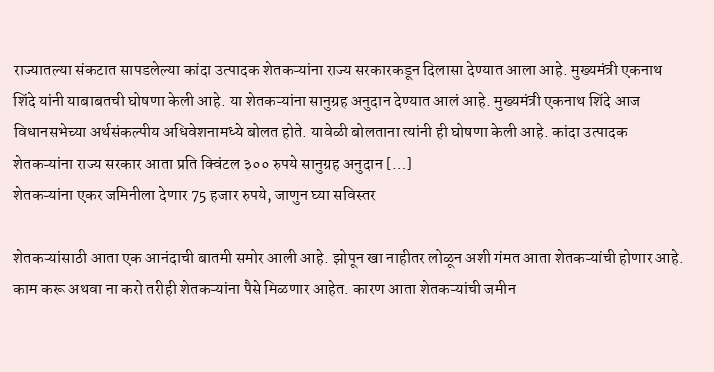राज्यातल्या संकटात सापडलेल्या कांदा उत्पादक शेतकऱ्यांना राज्य सरकारकडून दिलासा देण्यात आला आहे. मुख्यमंत्री एकनाथ शिंदे यांनी याबाबतची घोषणा केली आहे. या शेतकऱ्यांना सानुग्रह अनुदान देण्यात आलं आहे. मुख्यमंत्री एकनाथ शिंदे आज विधानसभेच्या अर्थसंकल्पीय अधिवेशनामध्ये बोलत होते. यावेळी बोलताना त्यांनी ही घोषणा केली आहे. कांदा उत्पादक शेतकऱ्यांना राज्य सरकार आता प्रति क्विंटल ३०० रुपये सानुग्रह अनुदान […]
शेतकऱ्यांना एकर जमिनीला देणार 75 हजार रुपये, जाणुन घ्या सविस्तर

शेतकऱ्यांसाठी आता एक आनंदाची बातमी समोर आली आहे. झोपून खा नाहीतर लोळून अशी गंमत आता शेतकऱ्यांची होणार आहे. काम करू अथवा ना करो तरीही शेतकऱ्यांना पैसे मिळणार आहेत. कारण आता शेतकऱ्यांची जमीन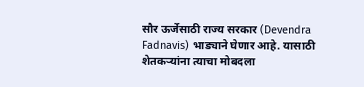सौर ऊर्जेसाठी राज्य सरकार (Devendra Fadnavis) भाड्याने घेणार आहे. यासाठी शेतकऱ्यांना त्याचा मोबदला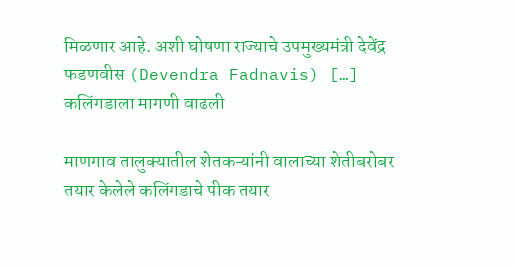मिळणार आहे. अशी घोषणा राज्याचे उपमुख्यमंत्री देवेंद्र फडणवीस (Devendra Fadnavis) […]
कलिंगडाला मागणी वाढली

माणगाव तालुक्यातील शेतकऱ्यांनी वालाच्या शेतीबरोबर तयार केलेले कलिंगडाचे पीक तयार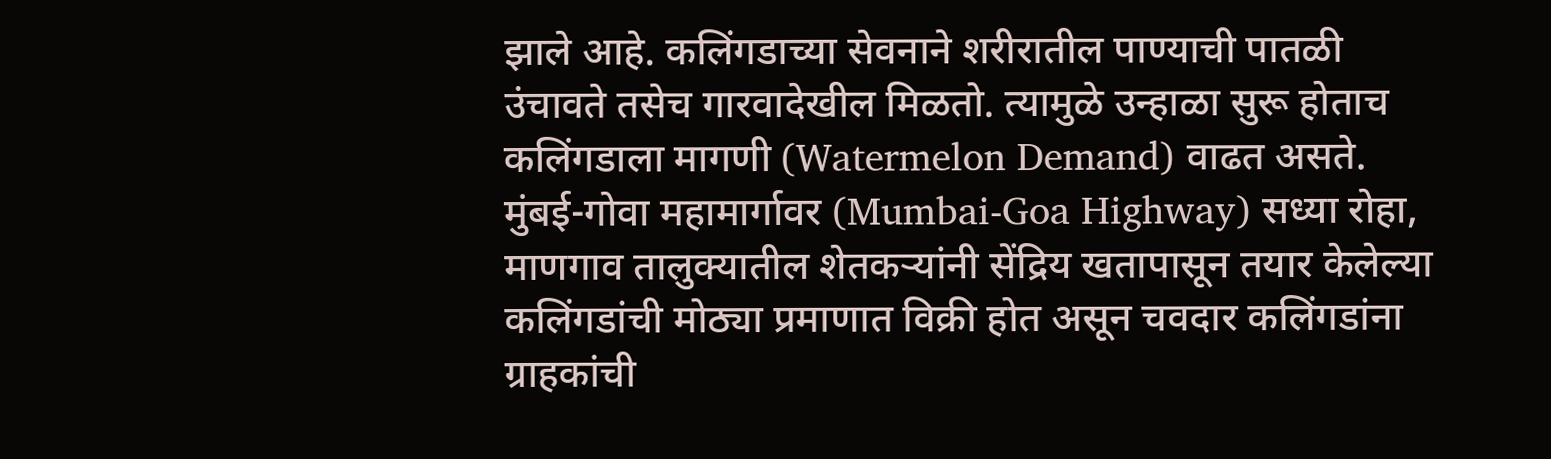झाले आहे. कलिंगडाच्या सेवनाने शरीरातील पाण्याची पातळी उंचावते तसेच गारवादेखील मिळतो. त्यामुळे उन्हाळा सुरू होताच कलिंगडाला मागणी (Watermelon Demand) वाढत असते. मुंबई-गोवा महामार्गावर (Mumbai-Goa Highway) सध्या रोहा, माणगाव तालुक्यातील शेतकऱ्यांनी सेंद्रिय खतापासून तयार केलेल्या कलिंगडांची मोठ्या प्रमाणात विक्री होत असून चवदार कलिंगडांना ग्राहकांची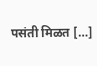पसंती मिळत […]